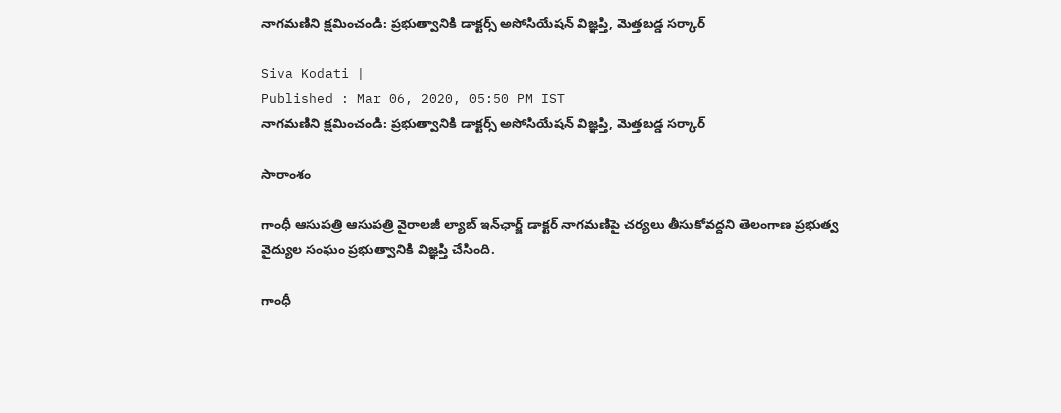నాగమణిని క్షమించండి: ప్రభుత్వానికి డాక్టర్స్ అసోసియేషన్ విజ్ఞప్తి, మెత్తబడ్డ సర్కార్

Siva Kodati |
Published : Mar 06, 2020, 05:50 PM IST
నాగమణిని క్షమించండి: ప్రభుత్వానికి డాక్టర్స్ అసోసియేషన్ విజ్ఞప్తి, మెత్తబడ్డ సర్కార్

సారాంశం

గాంధీ ఆసుపత్రి ఆసుపత్రి వైరాలజీ ల్యాబ్ ఇన్‌ఛార్జ్ డాక్టర్ నాగమణిపై చర్యలు తీసుకోవద్దని తెలంగాణ ప్రభుత్వ వైద్యుల సంఘం ప్రభుత్వానికి విజ్ఞప్తి చేసింది.

గాంధీ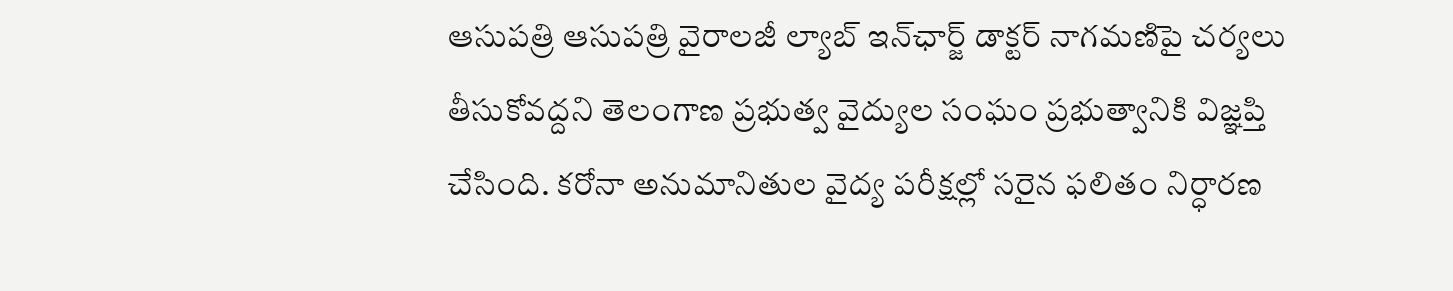ఆసుపత్రి ఆసుపత్రి వైరాలజీ ల్యాబ్ ఇన్‌ఛార్జ్ డాక్టర్ నాగమణిపై చర్యలు తీసుకోవద్దని తెలంగాణ ప్రభుత్వ వైద్యుల సంఘం ప్రభుత్వానికి విజ్ఞప్తి చేసింది. కరోనా అనుమానితుల వైద్య పరీక్షల్లో సరైన ఫలితం నిర్ధారణ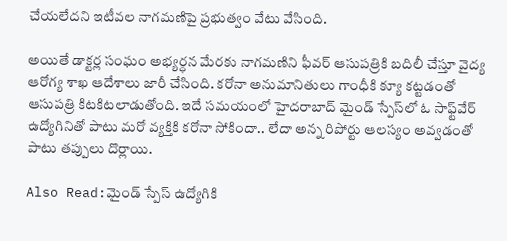చేయలేదని ఇటీవల నాగమణిపై ప్రభుత్వం వేటు వేసింది.

అయితే డాక్టర్ల సంఘం అభ్యర్ధన మేరకు నాగమణిని ఫీవర్ ఆసుపత్రికి బదిలీ చేస్తూ వైద్య ఆరోగ్య శాఖ ఆదేశాలు జారీ చేసింది. కరోనా అనుమానితులు గాంధీకి క్యూ కట్టడంతో ఆసుపత్రి కిటకిటలాడుతోంది. ఇదే సమయంలో హైదరాబాద్ మైండ్ స్పేస్‌లో ఓ సాఫ్ట్‌వేర్ ఉద్యోగినితో పాటు మరో వ్యక్తికి కరోనా సోకిందా.. లేదా అన్న రిపోర్టు ఆలస్యం అవ్వడంతో పాటు తప్పులు దొర్లాయి.

Also Read:మైండ్ స్పేస్ ఉద్యోగికి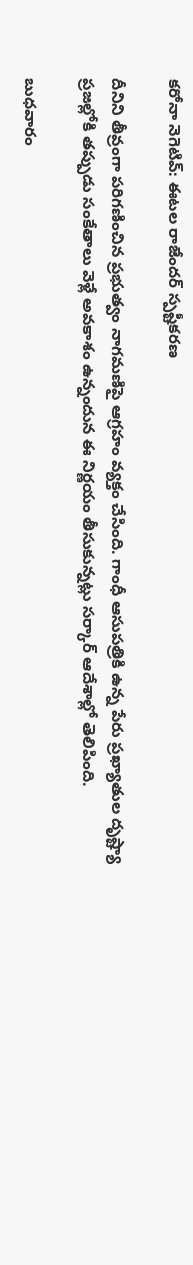కరోనా నెగెటివ్: ఈటల రాజేందర్ స్పష్టీకరణ

దీనిని తీవ్రంగా పరిగణించిన ప్రభుత్వం నాగమణిపై ఆగ్రహం వ్యక్తం చేసింది. గాంధీ ఆసుపత్రికి ఉన్న పేరు ప్రఖ్యాతుల దృష్ట్యా ప్రజల్లోకి తప్పుడు సంకేతాలు వెళ్లే అవకాశం ఉన్నందున ఈ నిర్ణయం తీసుకున్నట్లు సర్కార్ ఆదేశాల్లో తెలిపింది.

బుధవారం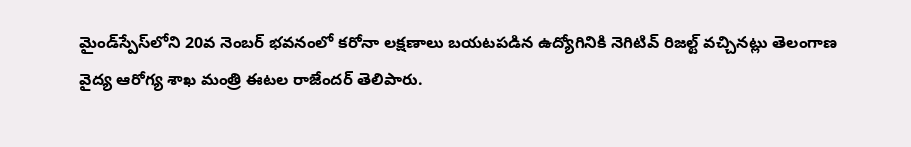మైండ్‌స్పేస్‌లోని 20వ నెంబర్ భవనంలో కరోనా లక్షణాలు బయటపడిన ఉద్యోగినికి నెగిటివ్ రిజల్ట్ వచ్చినట్లు తెలంగాణ వైద్య ఆరోగ్య శాఖ మంత్రి ఈటల రాజేందర్ తెలిపారు.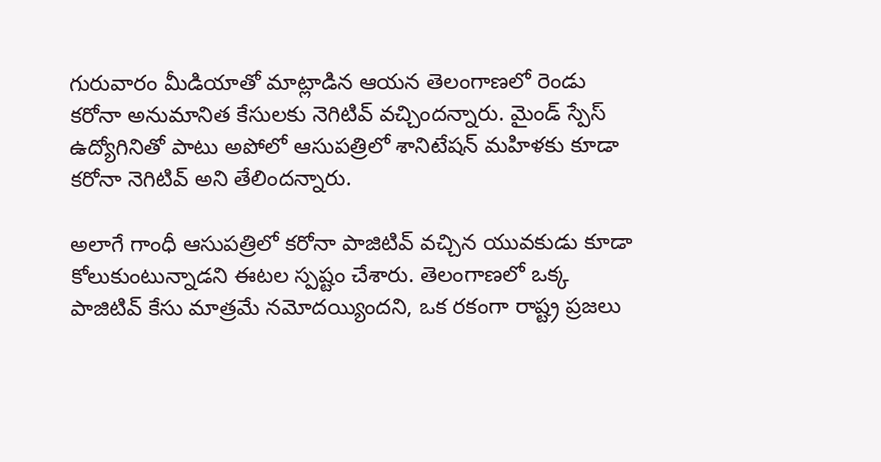గురువారం మీడియాతో మాట్లాడిన ఆయన తెలంగాణలో రెండు కరోనా అనుమానిత కేసులకు నెగిటివ్ వచ్చిందన్నారు. మైండ్ స్పేస్ ఉద్యోగినితో పాటు అపోలో ఆసుపత్రిలో శానిటేషన్ మహిళకు కూడా కరోనా నెగిటివ్ అని తేలిందన్నారు.

అలాగే గాంధీ ఆసుపత్రిలో కరోనా పాజిటివ్ వచ్చిన యువకుడు కూడా కోలుకుంటున్నాడని ఈటల స్పష్టం చేశారు. తెలంగాణలో ఒక్క పాజిటివ్ కేసు మాత్రమే నమోదయ్యిందని, ఒక రకంగా రాష్ట్ర ప్రజలు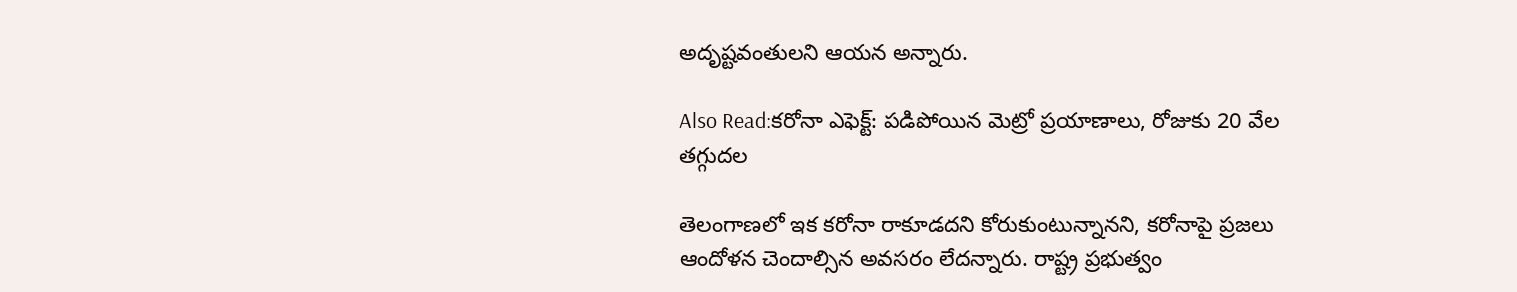అదృష్టవంతులని ఆయన అన్నారు.

Also Read:కరోనా ఎఫెక్ట్: పడిపోయిన మెట్రో ప్రయాణాలు, రోజుకు 20 వేల తగ్గుదల

తెలంగాణలో ఇక కరోనా రాకూడదని కోరుకుంటున్నానని, కరోనాపై ప్రజలు ఆందోళన చెందాల్సిన అవసరం లేదన్నారు. రాష్ట్ర ప్రభుత్వం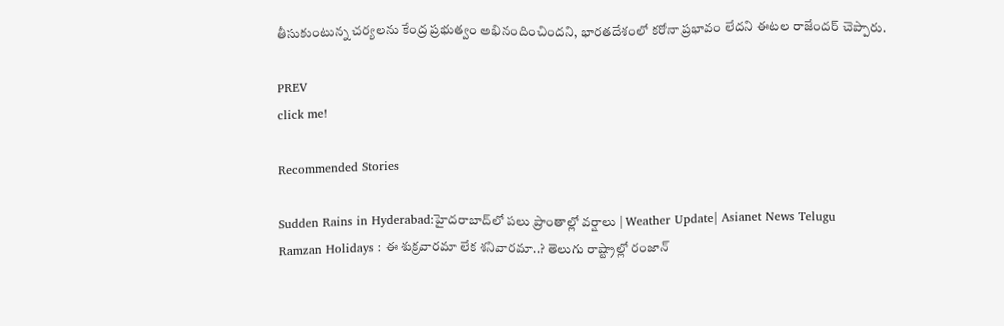తీసుకుంటున్న చర్యలను కేంద్ర ప్రభుత్వం అభినందించిందని, భారతదేశంలో కరోనా ప్రభావం లేదని ఈటల రాజేందర్ చెప్పారు.

PREV
click me!

Recommended Stories

Sudden Rains in Hyderabad:హైదరాబాద్‌లో పలు ప్రాంతాల్లో వర్షాలు | Weather Update| Asianet News Telugu
Ramzan Holidays : ఈ శుక్రవారమా లేక శనివారమా..? తెలుగు రాష్ట్రాల్లో రంజాన్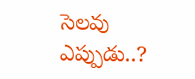సెలవు ఎప్పుడు..?